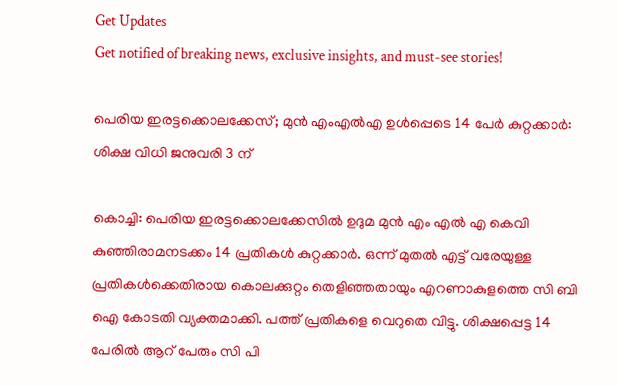Get Updates
Get notified of breaking news, exclusive insights, and must-see stories!

പെരിയ ഇരട്ടക്കൊലക്കേസ്; മുന്‍ എംഎല്‍എ ഉള്‍പ്പെടെ 14 പേർ കുറ്റക്കാർ: ശിക്ഷ വിധി ജനുവരി 3 ന്

കൊച്ചി: പെരിയ ഇരട്ടക്കൊലക്കേസില്‍ ഉദുമ മുന്‍ എം എല്‍ എ കെവി കുഞ്ഞിരാമനടക്കം 14 പ്രതികള്‍ കുറ്റക്കാർ. ഒന്ന് മുതല്‍ എട്ട് വരേയുള്ള പ്രതികള്‍ക്കെതിരായ കൊലക്കുറ്റം തെളിഞ്ഞതായും എറണാകുളത്തെ സി ബി ഐ കോടതി വ്യക്തമാക്കി. പത്ത് പ്രതികളെ വെറുതെ വിട്ടു. ശിക്ഷപ്പെട്ട 14 പേരില്‍ ആറ് പേരും സി പി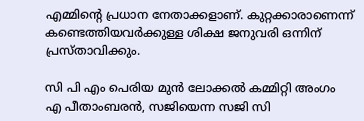എമ്മിന്റെ പ്രധാന നേതാക്കളാണ്. കുറ്റക്കാരാണെന്ന് കണ്ടെത്തിയവർക്കുള്ള ശിക്ഷ ജനുവരി ഒന്നിന് പ്രസ്താവിക്കും.

സി പി എം പെരിയ മുന്‍ ലോക്കല്‍ കമ്മിറ്റി അംഗം എ പീതാംബരന്‍, സജിയെന്ന സജി സി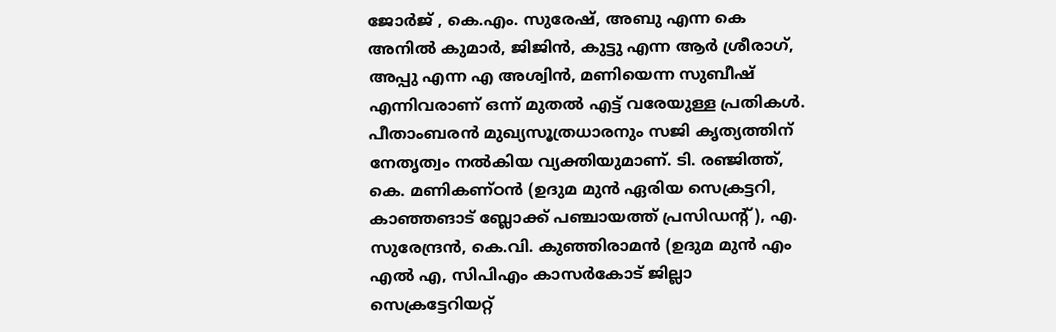ജോര്‍ജ് , കെ.എം. സുരേഷ്, അബു എന്ന കെ അനില്‍ കുമാര്‍, ജിജിന്‍, കുട്ടു എന്ന ആര്‍ ശ്രീരാഗ്, അപ്പു എന്ന എ അശ്വിന്‍, മണിയെന്ന സുബീഷ് എന്നിവരാണ് ഒന്ന് മുതല്‍ എട്ട് വരേയുള്ള പ്രതികള്‍. പീതാംബരന്‍ മുഖ്യസൂത്രധാരനും സജി കൃത്യത്തിന് നേതൃത്വം നല്‍കിയ വ്യക്തിയുമാണ്. ടി. രഞ്ജിത്ത്, കെ. മണികണ്ഠന്‍ (ഉദുമ മുന്‍ ഏരിയ സെക്രട്ടറി, കാഞ്ഞങാട് ബ്ലോക്ക് പഞ്ചായത്ത് പ്രസിഡന്‍റ്), എ. സുരേന്ദ്രന്‍, കെ.വി. കുഞ്ഞിരാമന്‍ (ഉദുമ മുന്‍ എം എല്‍ എ, സിപിഎം കാസർകോട് ജില്ലാ സെക്രട്ടേറിയറ്റ്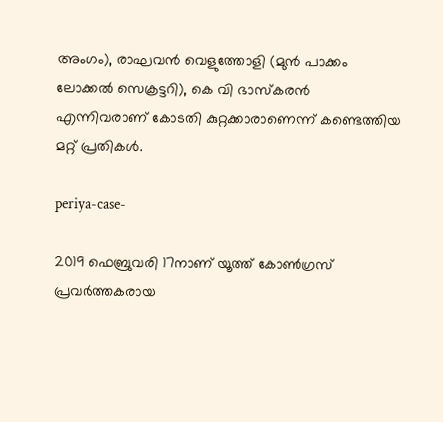അംഗം), രാഘവന്‍ വെളുത്തോളി (മുന്‍ പാക്കം ലോക്കല്‍ സെക്രട്ടറി), കെ വി ഭാസ്കരൻ എന്നിവരാണ് കോടതി കുറ്റക്കാരാണെന്ന് കണ്ടെത്തിയ മറ്റ് പ്രതികള്‍.

periya-case-

2019 ഫെബ്രുവരി 17നാണ് യൂത്ത് കോണ്‍ഗ്രസ് പ്രവർത്തകരായ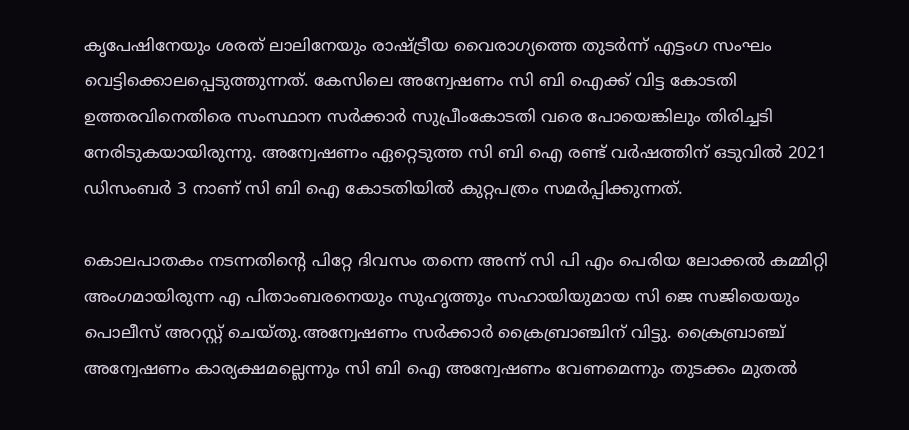കൃപേഷിനേയും ശരത് ലാലിനേയും രാഷ്ട്രീയ വൈരാഗ്യത്തെ തുടർന്ന് എട്ടംഗ സംഘം വെട്ടിക്കൊലപ്പെടുത്തുന്നത്. കേസിലെ അന്വേഷണം സി ബി ഐക്ക് വിട്ട കോടതി ഉത്തരവിനെതിരെ സംസ്ഥാന സർക്കാർ സുപ്രീംകോടതി വരെ പോയെങ്കിലും തിരിച്ചടി നേരിടുകയായിരുന്നു. അന്വേഷണം ഏറ്റെടുത്ത സി ബി ഐ രണ്ട് വർഷത്തിന് ഒടുവില്‍ 2021 ഡിസംബർ 3 നാണ് സി ബി ഐ കോടതിയില്‍ കുറ്റപത്രം സമർപ്പിക്കുന്നത്.

കൊലപാതകം നടന്നതിന്റെ പിറ്റേ ദിവസം തന്നെ അന്ന് സി പി എം പെരിയ ലോക്കൽ കമ്മിറ്റി അംഗമായിരുന്ന എ പിതാംബരനെയും സുഹൃത്തും സഹായിയുമായ സി ജെ സജിയെയും പൊലീസ് അറസ്റ്റ് ചെയ്തു.അന്വേഷണം സർക്കാർ ക്രൈബ്രാഞ്ചിന് വിട്ടു. ക്രൈബ്രാഞ്ച് അന്വേഷണം കാര്യക്ഷമല്ലെന്നും സി ബി ഐ അന്വേഷണം വേണമെന്നും തുടക്കം മുതല്‍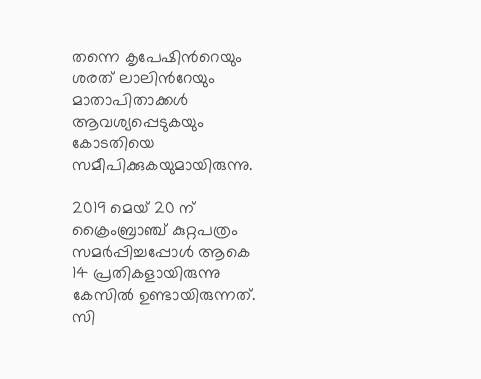തന്നെ കൃപേഷിന്‍റെയും ശരത് ലാലിന്‍റേയും മാതാപിതാക്കൾ ആവശ്യപ്പെടുകയും കോടതിയെ സമീപിക്കുകയുമായിരുന്നു.

2019 മെയ് 20 ന് ക്രൈംബ്രാഞ്ച് കുറ്റപത്രം സമർപ്പിച്ചപ്പോൾ ആകെ 14 പ്രതികളായിരുന്നു കേസിൽ ഉണ്ടായിരുന്നത്. സി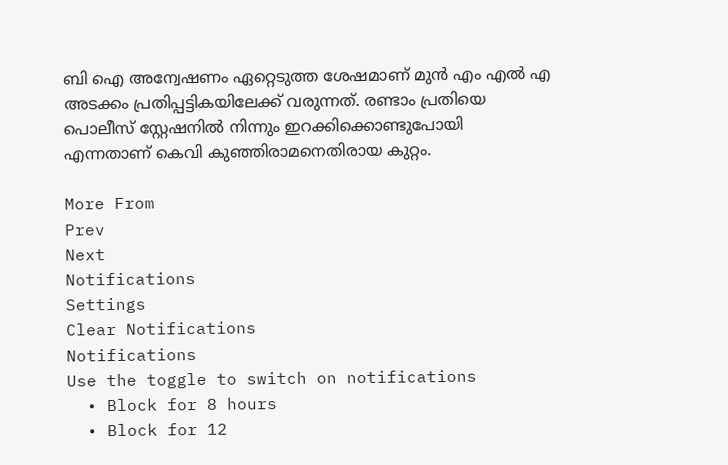ബി ഐ അന്വേഷണം ഏറ്റെടുത്ത ശേഷമാണ് മുന്‍ എം എല്‍ എ അടക്കം പ്രതിപ്പട്ടികയിലേക്ക് വരുന്നത്. രണ്ടാം പ്രതിയെ പൊലീസ് സ്റ്റേഷനില്‍ നിന്നും ഇറക്കിക്കൊണ്ടുപോയി എന്നതാണ് കെവി കുഞ്ഞിരാമനെതിരായ കുറ്റം.

More From
Prev
Next
Notifications
Settings
Clear Notifications
Notifications
Use the toggle to switch on notifications
  • Block for 8 hours
  • Block for 12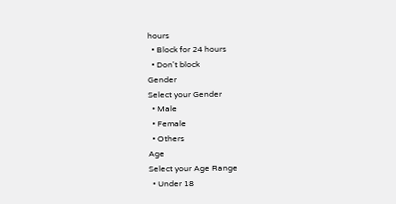hours
  • Block for 24 hours
  • Don't block
Gender
Select your Gender
  • Male
  • Female
  • Others
Age
Select your Age Range
  • Under 18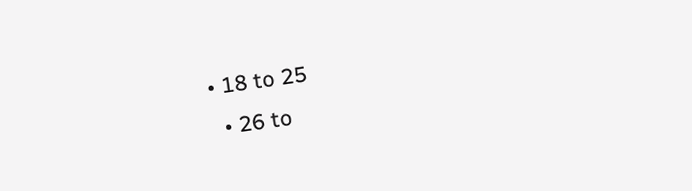• 18 to 25
  • 26 to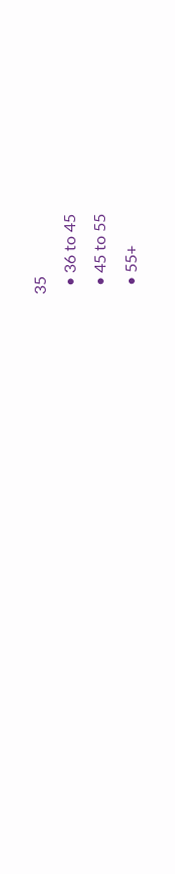35
  • 36 to 45
  • 45 to 55
  • 55+